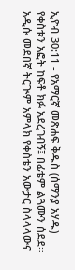ኢዮብ 30:11 - የአማርኛ መጽሐፍ ቅዱስ (ሰማንያ አሃዱ) የቀስቱን አፎት ከፍቶ ክፉ አደረገብኝ፤ በፊቴም ልጓሙን ሰደደ። አዲሱ መደበኛ ትርጒም አምላክ የቀስቴን አውታር ስላላላውና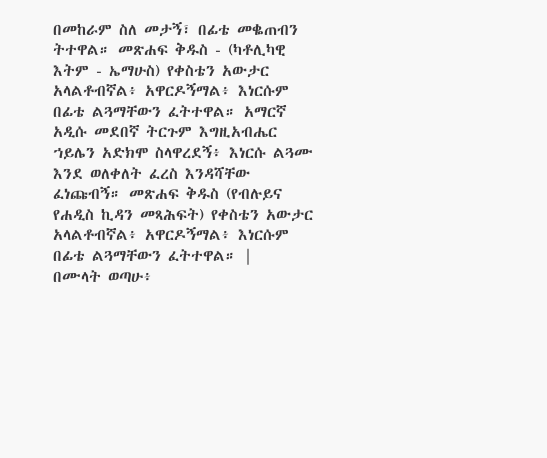በመከራም ስለ መታኝ፣ በፊቴ መቈጠብን ትተዋል። መጽሐፍ ቅዱስ - (ካቶሊካዊ እትም - ኤማሁስ) የቀስቴን አውታር አላልቶብኛል፥ አዋርዶኝማል፥ እነርሱም በፊቴ ልጓማቸውን ፈትተዋል። አማርኛ አዲሱ መደበኛ ትርጉም እግዚአብሔር ኀይሌን አድክሞ ስላዋረደኝ፥ እነርሱ ልጓሙ እንደ ወለቀለት ፈረስ እንዳሻቸው ፈነጩብኝ። መጽሐፍ ቅዱስ (የብሉይና የሐዲስ ኪዳን መጻሕፍት) የቀስቴን አውታር አላልቶብኛል፥ አዋርዶኝማል፥ እነርሱም በፊቴ ልጓማቸውን ፈትተዋል። |
በሙላት ወጣሁ፥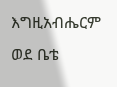እግዚአብሔርም ወደ ቤቴ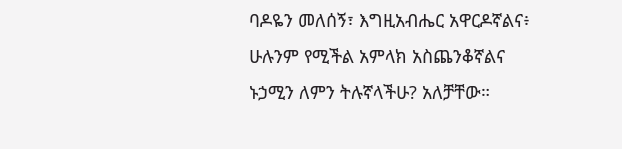ባዶዬን መለሰኝ፣ እግዚአብሔር አዋርዶኛልና፥ ሁሉንም የሚችል አምላክ አስጨንቆኛልና ኑኃሚን ለምን ትሉኛላችሁ? አለቻቸው።